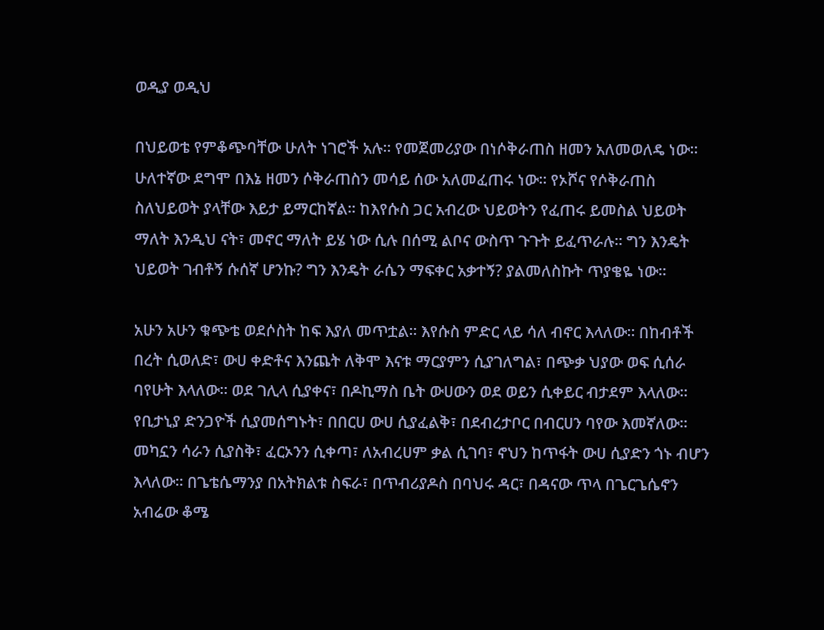ወዲያ ወዲህ

በህይወቴ የምቆጭባቸው ሁለት ነገሮች አሉ። የመጀመሪያው በነሶቅራጠስ ዘመን አለመወለዴ ነው። ሁለተኛው ደግሞ በእኔ ዘመን ሶቅራጠስን መሳይ ሰው አለመፈጠሩ ነው። የኦሾና የሶቅራጠስ ስለህይወት ያላቸው እይታ ይማርከኛል። ከእየሱስ ጋር አብረው ህይወትን የፈጠሩ ይመስል ህይወት ማለት እንዲህ ናት፣ መኖር ማለት ይሄ ነው ሲሉ በሰሚ ልቦና ውስጥ ጉጉት ይፈጥራሉ። ግን እንዴት ህይወት ገብቶኝ ሱሰኛ ሆንኩ? ግን እንዴት ራሴን ማፍቀር አቃተኝ? ያልመለስኩት ጥያቄዬ ነው።

አሁን አሁን ቁጭቴ ወደሶስት ከፍ እያለ መጥቷል። እየሱስ ምድር ላይ ሳለ ብኖር እላለው። በከብቶች በረት ሲወለድ፣ ውሀ ቀድቶና እንጨት ለቅሞ እናቱ ማርያምን ሲያገለግል፣ በጭቃ ህያው ወፍ ሲሰራ ባየሁት እላለው። ወደ ገሊላ ሲያቀና፣ በዶኪማስ ቤት ውሀውን ወደ ወይን ሲቀይር ብታደም እላለው። የቢታኒያ ድንጋዮች ሲያመሰግኑት፣ በበርሀ ውሀ ሲያፈልቅ፣ በደብረታቦር በብርሀን ባየው እመኛለው። መካኗን ሳራን ሲያስቅ፣ ፈርኦንን ሲቀጣ፣ ለአብረሀም ቃል ሲገባ፣ ኖህን ከጥፋት ውሀ ሲያድን ጎኑ ብሆን እላለው። በጌቴሴማንያ በአትክልቱ ስፍራ፣ በጥብሪያዶስ በባህሩ ዳር፣ በዳናው ጥላ በጌርጌሴኖን አብሬው ቆሜ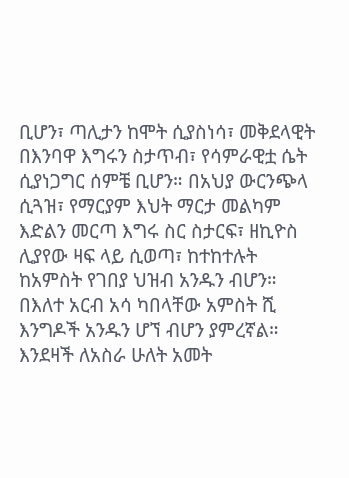ቢሆን፣ ጣሊታን ከሞት ሲያስነሳ፣ መቅደላዊት በእንባዋ እግሩን ስታጥብ፣ የሳምራዊቷ ሴት ሲያነጋግር ሰምቼ ቢሆን። በአህያ ውርንጭላ ሲጓዝ፣ የማርያም እህት ማርታ መልካም እድልን መርጣ እግሩ ስር ስታርፍ፣ ዘኪዮስ ሊያየው ዛፍ ላይ ሲወጣ፣ ከተከተሉት ከአምስት የገበያ ህዝብ አንዱን ብሆን። በእለተ አርብ አሳ ካበላቸው አምስት ሺ እንግዶች አንዱን ሆኘ ብሆን ያምረኛል። እንደዛች ለአስራ ሁለት አመት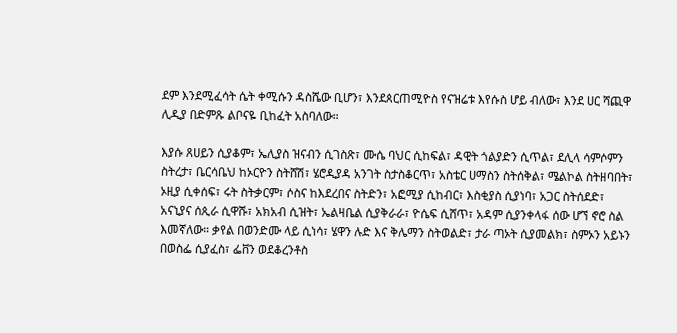ደም እንደሚፈሳት ሴት ቀሚሱን ዳስሼው ቢሆን፣ እንደጰርጠሚዮስ የናዝሬቱ እየሱስ ሆይ ብለው፣ እንደ ሀር ሻጪዋ ሊዲያ በድምጹ ልቦናዬ ቢከፈት አስባለው።

እያሱ ጸሀይን ሲያቆም፣ ኤሊያስ ዝናብን ሲገስጽ፣ ሙሴ ባህር ሲከፍል፣ ዳዊት ጎልያድን ሲጥል፣ ደሊላ ሳምሶምን ስትረታ፣ ቤርሳቤህ ከኦርዮን ስትሸሽ፣ ሄሮዲያዳ አንገት ስታስቆርጥ፣ አስቴር ሀማስን ስትሰቅል፣ ሜልኮል ስትዘባበት፣ ኦዚያ ሲቀሰፍ፣ ሩት ስትቃርም፣ ሶስና ከእደረበና ስትድን፣ አፎሚያ ሲከብር፣ እስቂያስ ሲያነባ፣ አጋር ስትሰደድ፣ አናኒያና ሰጲራ ሲዋሹ፣ አክአብ ሲዝት፣ ኤልዛቤል ሲያቅራራ፣ ዮሴፍ ሲሸጥ፣ አዳም ሲያንቀላፋ ሰው ሆኘ ኖሮ ስል እመኛለው። ቃየል በወንድሙ ላይ ሲነሳ፣ ሄዋን ሉድ እና ቅሌማን ስትወልድ፣ ታራ ጣኦት ሲያመልክ፣ ስምኦን አይኑን በወስፌ ሲያፈስ፣ ፌቨን ወደቆረንቶስ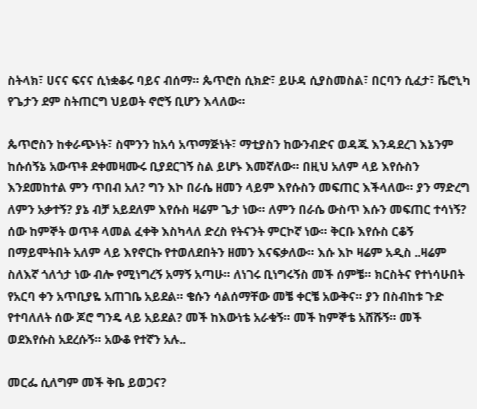ስትላክ፣ ሀናና ፍናና ሲነቋቆሩ ባይና ብሰማ። ጴጥሮስ ሲክድ፣ ይሁዳ ሲያስመስል፣ በርባን ሲፈታ፣ ቬሮኒካ የጌታን ደም ስትጠርግ ህይወት ኖሮኝ ቢሆን እላለው።

ጴጥሮስን ከቀራጭነት፣ ስሞንን ከአሳ አጥማጅነት፣ ማቲያስን ከውንብድና ወዳጁ እንዳደረገ እኔንም ከሱሰኝኔ አውጥቶ ደቀመዛሙሩ ቢያደርገኝ ስል ይሆኑ እመኛለው። በዚህ አለም ላይ እየሱስን እንደመከተል ምን ጥበብ አለ? ግን እኮ በራሴ ዘመን ላይም እየሱስን መፍጠር እችላለው። ያን ማድረግ ለምን አቃተኝ? ያኔ ብቻ አይደለም እየሱስ ዛሬም ጌታ ነው። ለምን በራሴ ውስጥ እሱን መፍጠር ተሳነኝ? ሰው ከምኞት ወጥቶ ላመል ፈቀቅ እስካላለ ድረስ የትናንት ምርኮኛ ነው። ቅርቡ እየሱስ ርቆኝ በማይሞትበት አለም ላይ እየኖርኩ የተወለደበትን ዘመን እናፍቃለው። እሱ እኮ ዛሬም አዲስ ..ዛሬም ስለእኛ ጎለጎታ ነው ብሎ የሚነግረኝ አማኝ አጣሁ። ለነገሩ ቢነግሩኝስ መች ሰምቼ። ክርስትና የተነሳሁበት የአርባ ቀን አጥቢያዬ አጠገቤ አይደል። ቄሱን ሳልሰማቸው መቼ ቀርቼ አውቅና። ያን በስብከቱ ጉድ የተባለለት ሰው ጆሮ ግንዴ ላይ አይደል? መች ከእውነቴ አራቁኝ። መች ከምኞቴ አሸሹኝ። መች ወደእየሱስ አደረሱኝ። አውቆ የተኛን አሉ..

መርፌ ሲለግም መች ቅቤ ይወጋና?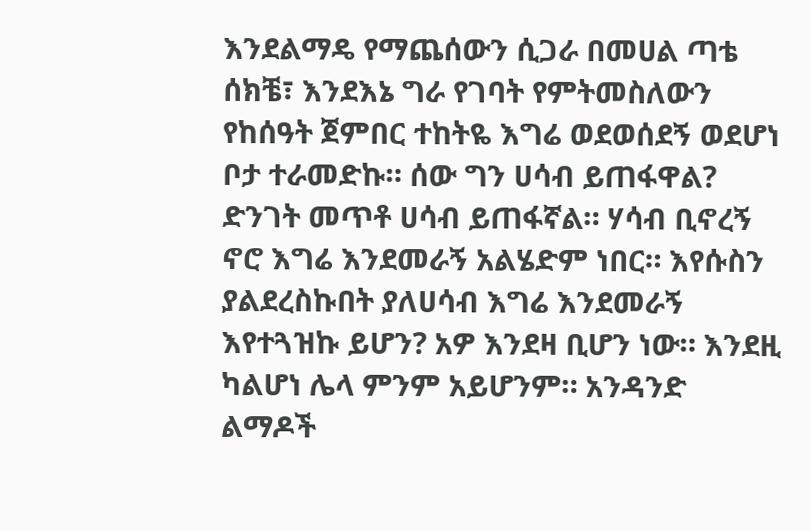እንደልማዴ የማጨሰውን ሲጋራ በመሀል ጣቴ ሰክቼ፣ እንደእኔ ግራ የገባት የምትመስለውን የከሰዓት ጀምበር ተከትዬ እግሬ ወደወሰደኝ ወደሆነ ቦታ ተራመድኩ። ሰው ግን ሀሳብ ይጠፋዋል? ድንገት መጥቶ ሀሳብ ይጠፋኛል። ሃሳብ ቢኖረኝ ኖሮ እግሬ እንደመራኝ አልሄድም ነበር። እየሱስን ያልደረስኩበት ያለሀሳብ እግሬ እንደመራኝ እየተጓዝኩ ይሆን? አዎ እንደዛ ቢሆን ነው። እንደዚ ካልሆነ ሌላ ምንም አይሆንም። አንዳንድ ልማዶች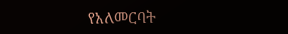የአለመርባት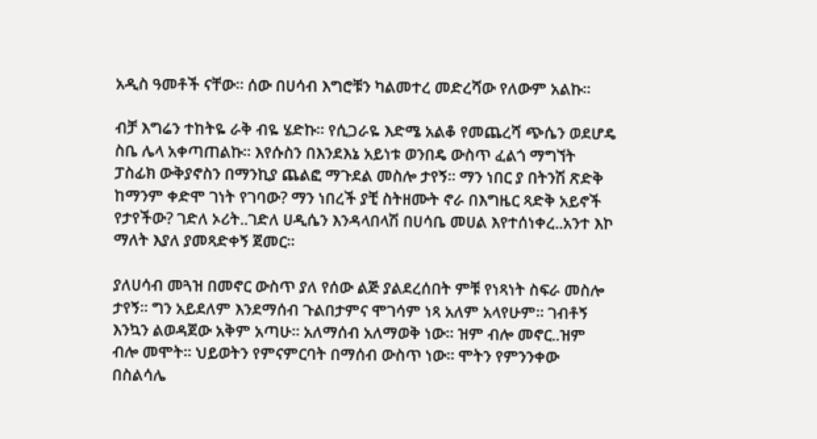አዲስ ዓመቶች ናቸው። ሰው በሀሳብ እግሮቹን ካልመተረ መድረሻው የለውም አልኩ።

ብቻ እግሬን ተከትዬ ራቅ ብዬ ሄድኩ። የሲጋራዬ እድሜ አልቆ የመጨረሻ ጭሴን ወደሆዴ ስቤ ሌላ አቀጣጠልኩ። እየሱስን በእንደእኔ አይነቱ ወንበዴ ውስጥ ፈልጎ ማግኘት ፓስፊክ ውቅያኖስን በማንኪያ ጨልፎ ማጉደል መስሎ ታየኝ። ማን ነበር ያ በትንሽ ጽድቅ ከማንም ቀድሞ ገነት የገባው? ማን ነበረች ያቺ ስትዘሙት ኖራ በእግዜር ጻድቅ አይኖች የታየችው? ገድለ ኦሪት..ገድለ ሀዲሴን እንዳላበላሽ በሀሳቤ መሀል እየተሰነቀረ..አንተ እኮ ማለት እያለ ያመጻድቀኝ ጀመር።

ያለሀሳብ መጓዝ በመኖር ውስጥ ያለ የሰው ልጅ ያልደረሰበት ምቹ የነጻነት ስፍራ መስሎ ታየኝ። ግን አይደለም እንደማሰብ ጉልበታምና ሞገሳም ነጻ አለም አላየሁም። ገብቶኝ እንኳን ልወዳጀው አቅም አጣሁ። አለማሰብ አለማወቅ ነው። ዝም ብሎ መኖር..ዝም ብሎ መሞት። ህይወትን የምናምርባት በማሰብ ውስጥ ነው። ሞትን የምንንቀው በስልሳሌ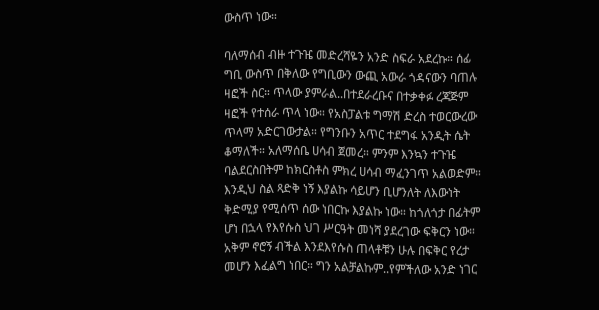ውስጥ ነው።

ባለማሰብ ብዙ ተጉዤ መድረሻዬን አንድ ስፍራ አደረኩ። ሰፊ ግቢ ውስጥ በቅለው የግቢውን ውጪ አውራ ጎዳናውን ባጠሉ ዛፎች ስር። ጥላው ያምራል..በተደራረቡና በተቃቀፉ ረጃጅም ዛፎች የተሰራ ጥላ ነው። የአስፓልቱ ግማሽ ድረስ ተወርውረው ጥላማ አድርገውታል። የግንቡን አጥር ተደግፋ አንዲት ሴት ቆማለች። አለማሰቤ ሀሳብ ጀመረ። ምንም እንኳን ተጉዤ ባልደርስበትም ከክርስቶስ ምክረ ሀሳብ ማፈንገጥ አልወድም። እንዲህ ስል ጻድቅ ነኝ እያልኩ ሳይሆን ቢሆንለት ለእውነት ቅድሚያ የሚሰጥ ሰው ነበርኩ እያልኩ ነው። ከጎለጎታ በፊትም ሆነ በኋላ የእየሱስ ህገ ሥርዓት መነሻ ያደረገው ፍቅርን ነው። አቅም ኖሮኝ ብችል እንደእየሱስ ጠላቶቹን ሁሉ በፍቅር የረታ መሆን እፈልግ ነበር። ግን አልቻልኩም..የምችለው አንድ ነገር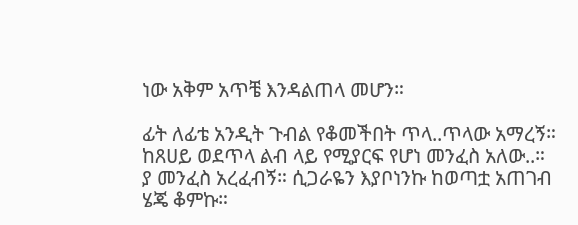ነው አቅም አጥቼ እንዳልጠላ መሆን።

ፊት ለፊቴ አንዲት ጉብል የቆመችበት ጥላ..ጥላው አማረኝ። ከጸሀይ ወደጥላ ልብ ላይ የሚያርፍ የሆነ መንፈስ አለው..። ያ መንፈስ አረፈብኝ። ሲጋራዬን እያቦነንኩ ከወጣቷ አጠገብ ሄጄ ቆምኩ።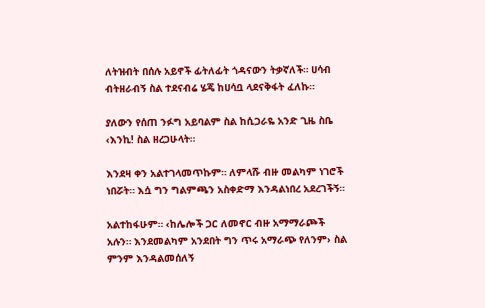ለትዝብት በሰሉ አይኖች ፊትለፊት ጎዳናውን ትቃኛለች። ሀሳብ ብትዘራብኝ ስል ተደናብሬ ሄጄ ከሀሳቧ ላደናቅፋት ፈለኩ።

ያለውን የሰጠ ንፉግ አይባልም ስል ከሲጋራዬ አንድ ጊዜ ስቤ ‹እንኪ! ስል ዘረጋሁላት።

እንደዛ ቀን አልተገላመጥኩም። ለምላሹ ብዙ መልካም ነገሮች ነበሯት። እሷ ግን ግልምጫን አስቀድማ እንዳልነበረ አደረገችኝ።

አልተከፋሁም። ‹ከሌሎች ጋር ለመኖር ብዙ አማማራጮች አሉን። እንደመልካም አንደበት ግን ጥሩ አማራጭ የለንም› ስል ምንም እንዳልመሰለኝ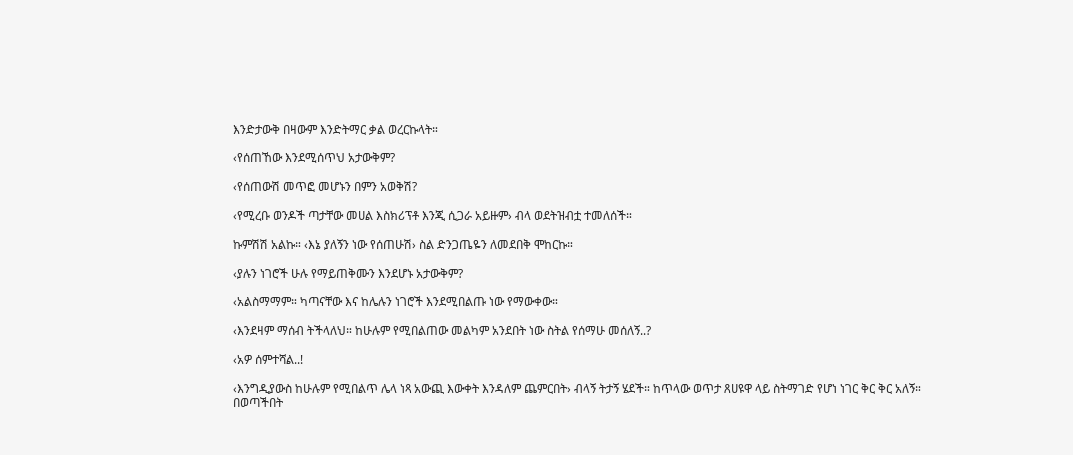እንድታውቅ በዛውም እንድትማር ቃል ወረርኩላት።

‹የሰጠኸው እንደሚሰጥህ አታውቅም?

‹የሰጠውሽ መጥፎ መሆኑን በምን አወቅሽ?

‹የሚረቡ ወንዶች ጣታቸው መሀል እስክሪፕቶ እንጂ ሲጋራ አይዙም› ብላ ወደትዝብቷ ተመለሰች።

ኩምሽሽ አልኩ። ‹እኔ ያለኝን ነው የሰጠሁሽ› ስል ድንጋጤዬን ለመደበቅ ሞከርኩ።

‹ያሉን ነገሮች ሁሉ የማይጠቅሙን እንደሆኑ አታውቅም?

‹አልስማማም። ካጣናቸው እና ከሌሉን ነገሮች እንደሚበልጡ ነው የማውቀው።

‹እንደዛም ማሰብ ትችላለህ። ከሁሉም የሚበልጠው መልካም አንደበት ነው ስትል የሰማሁ መሰለኝ..?

‹አዎ ሰምተሻል..!

‹እንግዲያውስ ከሁሉም የሚበልጥ ሌላ ነጻ አውጪ እውቀት እንዳለም ጨምርበት› ብላኝ ትታኝ ሄደች። ከጥላው ወጥታ ጸሀዩዋ ላይ ስትማገድ የሆነ ነገር ቅር ቅር አለኝ። በወጣችበት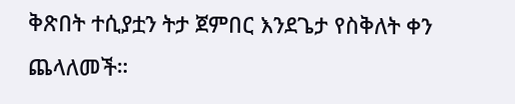ቅጽበት ተሲያቷን ትታ ጀምበር እንደጌታ የስቅለት ቀን ጨላለመች።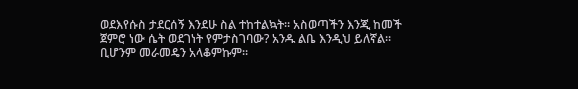ወደእየሱስ ታደርሰኝ እንደሁ ስል ተከተልኳት። አስወጣችን እንጂ ከመች ጀምሮ ነው ሴት ወደገነት የምታስገባው? አንዱ ልቤ እንዲህ ይለኛል። ቢሆንም መራመዴን አላቆምኩም።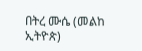በትረ ሙሴ (መልከ ኢትዮጵ)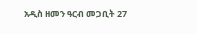አዲስ ዘመን ዓርብ መጋቢት 27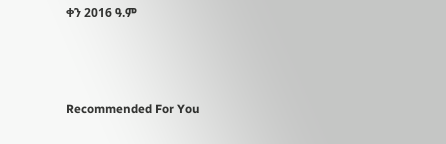ቀን 2016 ዓ.ም



Recommended For You